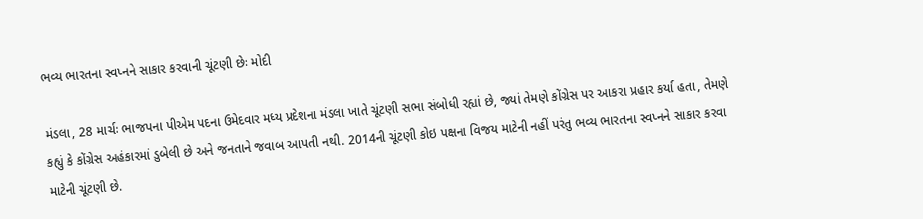ભવ્ય ભારતના સ્વપ્નને સાકાર કરવાની ચૂંટણી છેઃ મોદી

મંડલા, 28 માર્ચઃ ભાજપના પીએમ પદના ઉમેદવાર મધ્ય પ્રદેશના મંડલા ખાતે ચૂંટણી સભા સંબોધી રહ્યાં છે, જ્યાં તેમણે કોંગ્રેસ પર આકરા પ્રહાર કર્યા હતા, તેમણે કહ્યું કે કોંગ્રેસ અહંકારમાં ડુબેલી છે અને જનતાને જવાબ આપતી નથી. 2014ની ચૂંટણી કોઇ પક્ષના વિજય માટેની નહીં પરંતુ ભવ્ય ભારતના સ્વપ્નને સાકાર કરવા માટેની ચૂંટણી છે.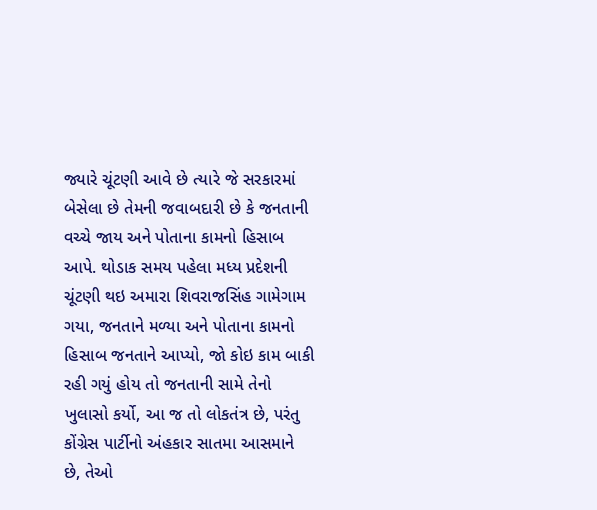જ્યારે ચૂંટણી આવે છે ત્યારે જે સરકારમાં બેસેલા છે તેમની જવાબદારી છે કે જનતાની વચ્ચે જાય અને પોતાના કામનો હિસાબ આપે. થોડાક સમય પહેલા મધ્ય પ્રદેશની ચૂંટણી થઇ અમારા શિવરાજસિંહ ગામેગામ ગયા, જનતાને મળ્યા અને પોતાના કામનો હિસાબ જનતાને આપ્યો, જો કોઇ કામ બાકી રહી ગયું હોય તો જનતાની સામે તેનો ખુલાસો કર્યો, આ જ તો લોકતંત્ર છે, પરંતુ કોંગ્રેસ પાર્ટીનો અંહકાર સાતમા આસમાને છે, તેઓ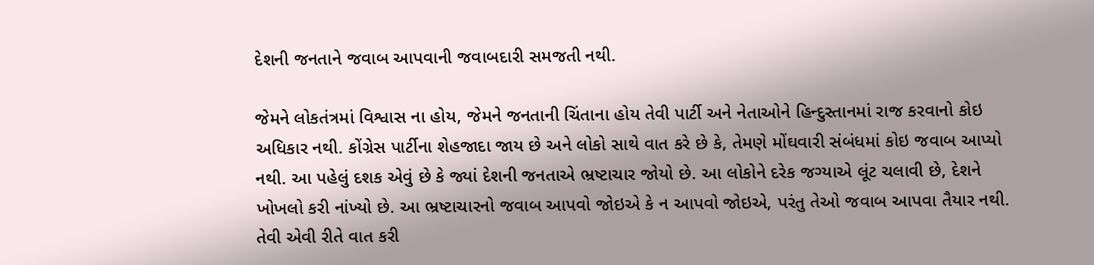દેશની જનતાને જવાબ આપવાની જવાબદારી સમજતી નથી.

જેમને લોકતંત્રમાં વિશ્વાસ ના હોય, જેમને જનતાની ચિંતાના હોય તેવી પાર્ટી અને નેતાઓને હિન્દુસ્તાનમાં રાજ કરવાનો કોઇ અધિકાર નથી. કોંગ્રેસ પાર્ટીના શેહજાદા જાય છે અને લોકો સાથે વાત કરે છે કે, તેમણે મોંઘવારી સંબંધમાં કોઇ જવાબ આપ્યો નથી. આ પહેલું દશક એવું છે કે જ્યાં દેશની જનતાએ ભ્રષ્ટાચાર જોયો છે. આ લોકોને દરેક જગ્યાએ લૂંટ ચલાવી છે, દેશને ખોખલો કરી નાંખ્યો છે. આ ભ્રષ્ટાચારનો જવાબ આપવો જોઇએ કે ન આપવો જોઇએ, પરંતુ તેઓ જવાબ આપવા તૈયાર નથી. તેવી એવી રીતે વાત કરી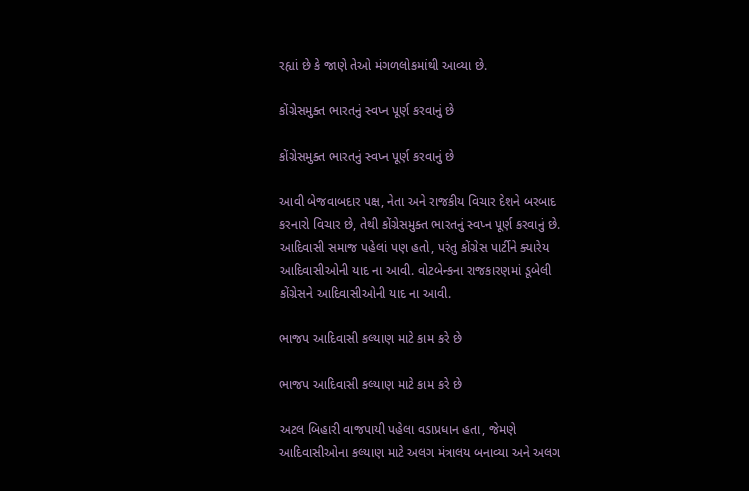રહ્યાં છે કે જાણે તેઓ મંગળલોકમાંથી આવ્યા છે.

કોંગ્રેસમુક્ત ભારતનું સ્વપ્ન પૂર્ણ કરવાનું છે

કોંગ્રેસમુક્ત ભારતનું સ્વપ્ન પૂર્ણ કરવાનું છે

આવી બેજવાબદાર પક્ષ, નેતા અને રાજકીય વિચાર દેશને બરબાદ કરનારો વિચાર છે, તેથી કોંગ્રેસમુક્ત ભારતનું સ્વપ્ન પૂર્ણ કરવાનું છે. આદિવાસી સમાજ પહેલાં પણ હતો, પરંતુ કોંગ્રેસ પાર્ટીને ક્યારેય આદિવાસીઓની યાદ ના આવી. વોટબેન્કના રાજકારણમાં ડૂબેલી કોંગ્રેસને આદિવાસીઓની યાદ ના આવી.

ભાજપ આદિવાસી કલ્યાણ માટે કામ કરે છે

ભાજપ આદિવાસી કલ્યાણ માટે કામ કરે છે

અટલ બિહારી વાજપાયી પહેલા વડાપ્રધાન હતા, જેમણે આદિવાસીઓના કલ્યાણ માટે અલગ મંત્રાલય બનાવ્યા અને અલગ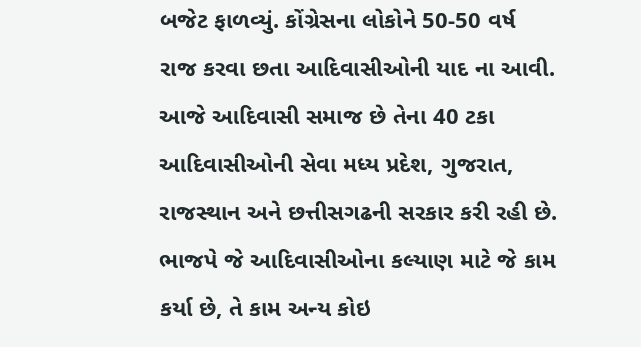બજેટ ફાળવ્યું. કોંગ્રેસના લોકોને 50-50 વર્ષ રાજ કરવા છતા આદિવાસીઓની યાદ ના આવી. આજે આદિવાસી સમાજ છે તેના 40 ટકા આદિવાસીઓની સેવા મધ્ય પ્રદેશ, ગુજરાત, રાજસ્થાન અને છત્તીસગઢની સરકાર કરી રહી છે. ભાજપે જે આદિવાસીઓના કલ્યાણ માટે જે કામ કર્યા છે, તે કામ અન્ય કોઇ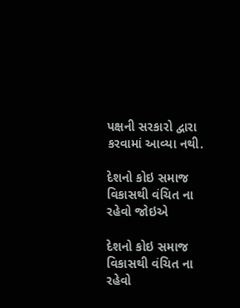પક્ષની સરકારો દ્વારા કરવામાં આવ્યા નથી.

દેશનો કોઇ સમાજ વિકાસથી વંચિત ના રહેવો જોઇએ

દેશનો કોઇ સમાજ વિકાસથી વંચિત ના રહેવો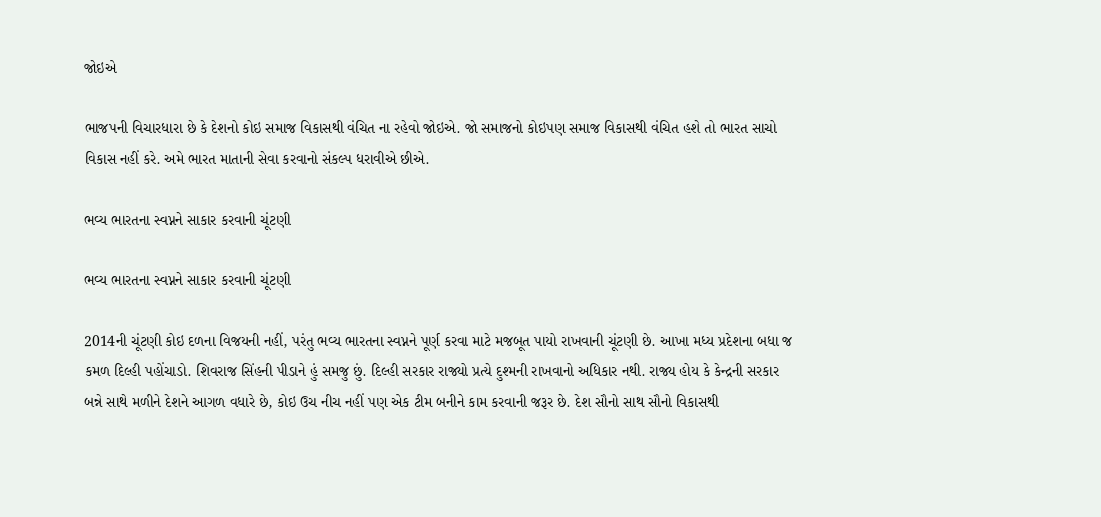જોઇએ

ભાજપની વિચારધારા છે કે દેશનો કોઇ સમાજ વિકાસથી વંચિત ના રહેવો જોઇએ. જો સમાજનો કોઇપણ સમાજ વિકાસથી વંચિત હશે તો ભારત સાચો વિકાસ નહીં કરે. અમે ભારત માતાની સેવા કરવાનો સંકલ્પ ધરાવીએ છીએ.

ભવ્ય ભારતના સ્વપ્નને સાકાર કરવાની ચૂંટણી

ભવ્ય ભારતના સ્વપ્નને સાકાર કરવાની ચૂંટણી

2014ની ચૂંટણી કોઇ દળના વિજયની નહીં, પરંતુ ભવ્ય ભારતના સ્વપ્નને પૂર્ણ કરવા માટે મજબૂત પાયો રાખવાની ચૂંટણી છે. આખા મધ્ય પ્રદેશના બધા જ કમળ દિલ્હી પહોંચાડો. શિવરાજ સિંહની પીડાને હું સમજુ છું. દિલ્હી સરકાર રાજ્યો પ્રત્યે દુશ્મની રાખવાનો અધિકાર નથી. રાજ્ય હોય કે કેન્દ્રની સરકાર બન્ને સાથે મળીને દેશને આગળ વધારે છે, કોઇ ઉચ નીચ નહીં પણ એક ટીમ બનીને કામ કરવાની જરૂર છે. દેશ સૌનો સાથ સૌનો વિકાસથી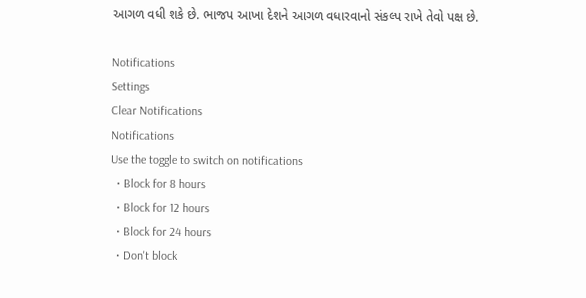આગળ વધી શકે છે. ભાજપ આખા દેશને આગળ વધારવાનો સંકલ્પ રાખે તેવો પક્ષ છે.

Notifications
Settings
Clear Notifications
Notifications
Use the toggle to switch on notifications
  • Block for 8 hours
  • Block for 12 hours
  • Block for 24 hours
  • Don't block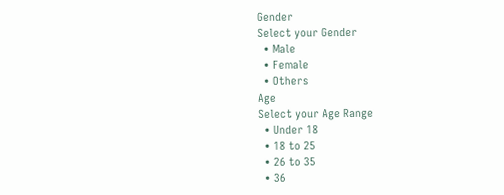Gender
Select your Gender
  • Male
  • Female
  • Others
Age
Select your Age Range
  • Under 18
  • 18 to 25
  • 26 to 35
  • 36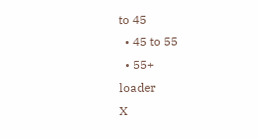to 45
  • 45 to 55
  • 55+
loader
X